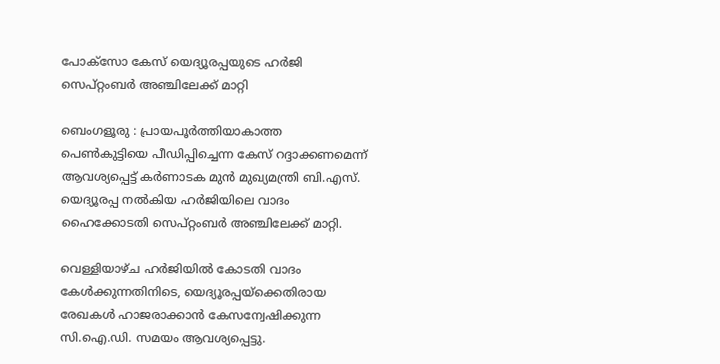പോക്‌സോ കേസ് യെദ്യൂരപ്പയുടെ ഹർജി സെപ്റ്റംബർ അഞ്ചിലേക്ക് മാറ്റി

ബെംഗളൂരു : പ്രായപൂർത്തിയാകാത്ത പെൺകുട്ടിയെ പീഡിപ്പിച്ചെന്ന കേസ് റദ്ദാക്കണമെന്ന് ആവശ്യപ്പെട്ട് കർണാടക മുൻ മുഖ്യമന്ത്രി ബി.എസ്. യെദ്യൂരപ്പ നൽകിയ ഹർജിയിലെ വാദം ഹൈക്കോടതി സെപ്റ്റംബർ അഞ്ചിലേക്ക് മാറ്റി.

വെള്ളിയാഴ്ച ഹർജിയിൽ കോടതി വാദം കേൾക്കുന്നതിനിടെ, യെദ്യൂരപ്പയ്ക്കെതിരായ രേഖകൾ ഹാജരാക്കാൻ കേസന്വേഷിക്കുന്ന സി.ഐ.ഡി. സമയം ആവശ്യപ്പെട്ടു.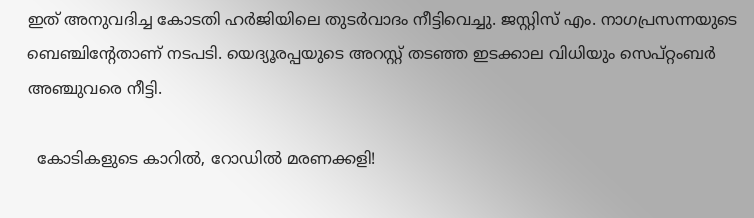ഇത് അനുവദിച്ച കോടതി ഹർജിയിലെ തുടർവാദം നീട്ടിവെച്ചു. ജസ്റ്റിസ് എം. നാഗപ്രസന്നയുടെ ബെഞ്ചിന്റേതാണ് നടപടി. യെദ്യൂരപ്പയുടെ അറസ്റ്റ് തടഞ്ഞ ഇടക്കാല വിധിയും സെപ്റ്റംബർ അഞ്ചുവരെ നീട്ടി.

  കോടികളുടെ കാറിൽ, റോഡിൽ മരണക്കളി!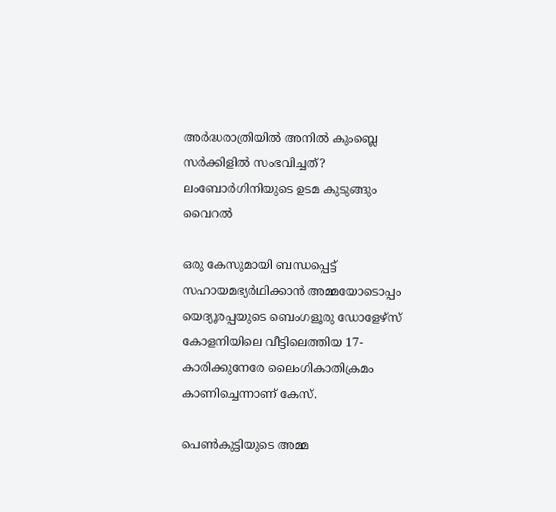അർദ്ധരാത്രിയിൽ അനിൽ കുംബ്ലെ സർക്കിളിൽ സംഭവിച്ചത്? ലംബോർഗിനിയുടെ ഉടമ കുടുങ്ങും വൈറൽ

ഒരു കേസുമായി ബന്ധപ്പെട്ട്‌ സഹായമഭ്യർഥിക്കാൻ അമ്മയോടൊപ്പം യെദ്യൂരപ്പയുടെ ബെംഗളൂരു ഡോളേഴ്‌സ് കോളനിയിലെ വീട്ടിലെത്തിയ 17-കാരിക്കുനേരേ ലൈംഗികാതിക്രമം കാണിച്ചെന്നാണ് കേസ്.

പെൺകുട്ടിയുടെ അമ്മ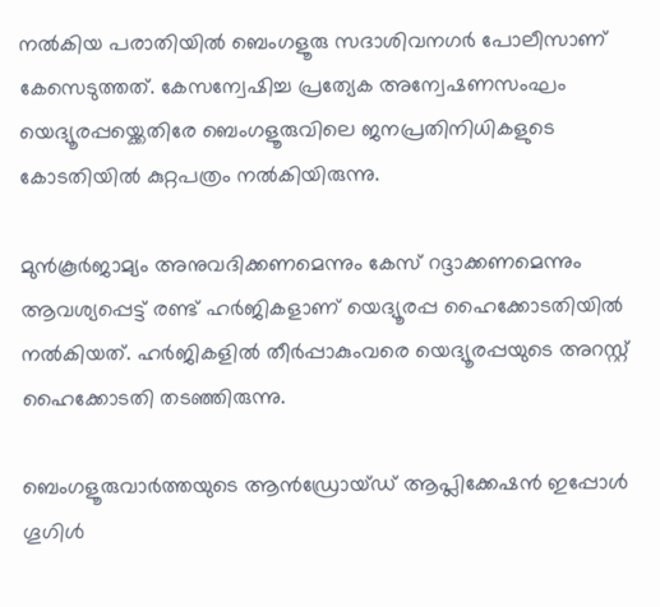നൽകിയ പരാതിയിൽ ബെംഗളൂരു സദാശിവനഗർ പോലീസാണ് കേസെടുത്തത്. കേസന്വേഷിച്ച പ്രത്യേക അന്വേഷണസംഘം യെദ്യൂരപ്പയ്ക്കെതിരേ ബെംഗളൂരുവിലെ ജനപ്രതിനിധികളുടെ കോടതിയിൽ കുറ്റപത്രം നൽകിയിരുന്നു.

മുൻകൂർജാമ്യം അനുവദിക്കണമെന്നും കേസ് റദ്ദാക്കണമെന്നും ആവശ്യപ്പെട്ട് രണ്ട് ഹർജികളാണ് യെദ്യൂരപ്പ ഹൈക്കോടതിയിൽ നൽകിയത്. ഹർജികളിൽ തീർപ്പാകുംവരെ യെദ്യൂരപ്പയുടെ അറസ്റ്റ് ഹൈക്കോടതി തടഞ്ഞിരുന്നു.

ബെംഗളൂരുവാർത്തയുടെ ആൻഡ്രോയ്ഡ് ആപ്ലിക്കേഷൻ ഇപ്പോൾ ഗൂഗിൾ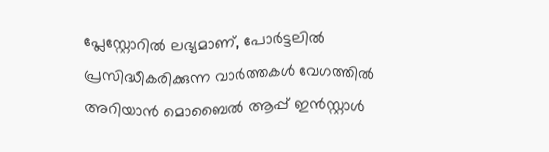പ്ലേസ്റ്റോറിൽ ലഭ്യമാണ്, പോർട്ടലിൽ പ്രസിദ്ധീകരിക്കുന്ന വാർത്തകൾ വേഗത്തിൽ അറിയാൻ മൊബൈൽ ആപ്പ് ഇൻസ്റ്റാൾ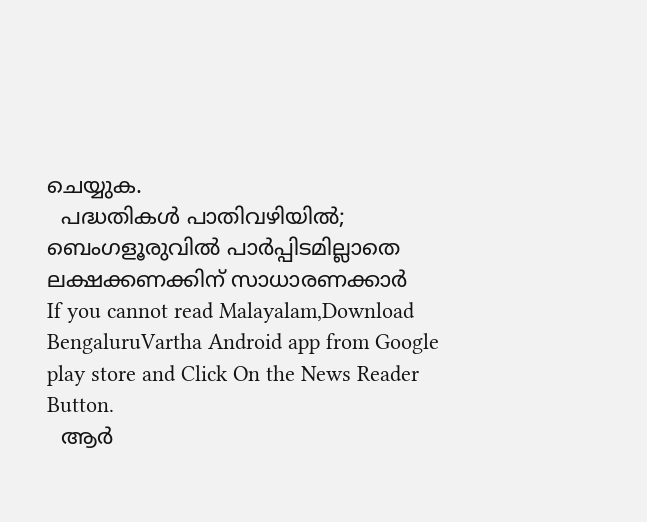ചെയ്യുക.
  പദ്ധതികൾ പാതിവഴിയിൽ; ബെംഗളൂരുവിൽ പാർപ്പിടമില്ലാതെ ലക്ഷക്കണക്കിന് സാധാരണക്കാർ
If you cannot read Malayalam,Download BengaluruVartha Android app from Google play store and Click On the News Reader Button.
  ആര്‍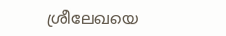ശ്രീലേഖയെ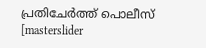പ്രതിചേര്‍ത്ത് പൊലീസ്
[masterslider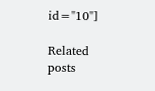id="10"]

Related posts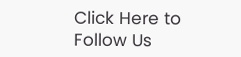Click Here to Follow Us